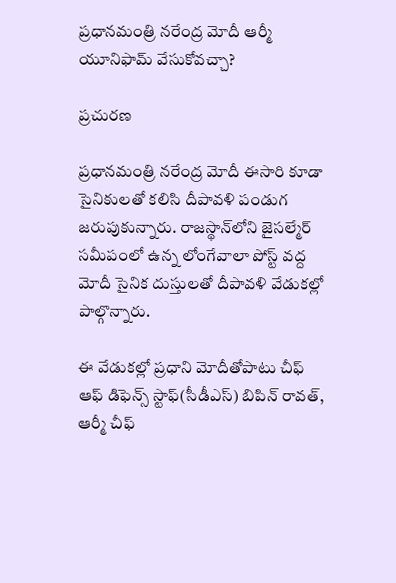ప్రధానమంత్రి నరేంద్ర మోదీ ఆర్మీ యూనిఫామ్ వేసుకోవచ్చా?

ప్రచురణ

ప్రధానమంత్రి నరేంద్ర మోదీ ఈసారి కూడా సైనికులతో కలిసి దీపావళి పండుగ జరుపుకున్నారు. రాజస్థాన్‌లోని జైసల్మేర్‌ సమీపంలో ఉన్న లోంగేవాలా పోస్ట్‌ వద్ద మోదీ సైనిక దుస్తులతో దీపావళి వేడుకల్లో పాల్గొన్నారు.

ఈ వేడుకల్లో ప్రధాని మోదీతోపాటు చీఫ్‌ ఆఫ్‌ డిఫెన్స్‌ స్టాఫ్‌(సీడీఎస్‌) బిపిన్‌ రావత్‌, ఆర్మీ చీఫ్‌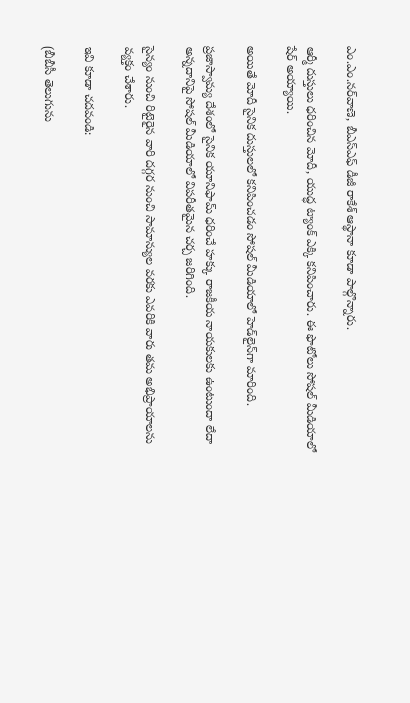ఎం.ఎం.నర్‌వాణె, బీఎస్‌ఎఫ్‌ డీజీ రాకేశ్‌ ఆస్థానా కూడా పాల్గొన్నారు.

ఆర్మీ దుస్తులు ధరించిన మోదీ, యుద్ధ ట్యాంక్‌ ఎక్కి కనిపించారు. ఈ ఫొటోలు సోషల్‌ మీడియాలో షేర్‌ అయ్యాయి.

అయితే మోదీ సైనిక దుస్తులలో కనిపించడం సోషల్ మీడియాలో హెడ్‌లైన్‌గా మారింది.

ప్రజాస్వామ్య దేశంలో సైనిక యూనిఫామ్‌ ధరించే హక్కు రాజకీయ నాయకులకు ఉంటుందా లేదా అన్నదానిపై సోషల్‌ మీడియాలో విపరీతమైన చర్చ జరిగింది.

సైన్యం నుంచి రిటైరైన వారి దగ్గర నుంచి సామాన్యుల వరకు ఎవరికి వారు తమ అభిప్రాయాలను వ్యక్తం చేశారు.

ఇవి కూడా చదవండి:

(బీబీసీ తెలుగును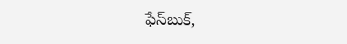ఫేస్‌బుక్,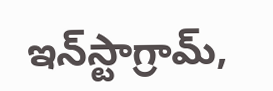ఇన్‌స్టాగ్రామ్‌,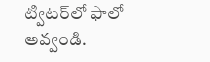ట్విటర్‌లో ఫాలో అవ్వండి.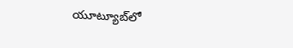యూట్యూబ్‌లో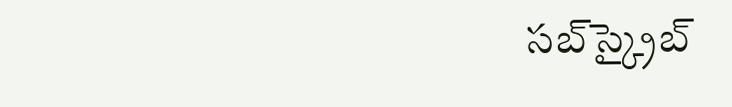సబ్‌స్క్రైబ్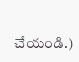చేయండి.)